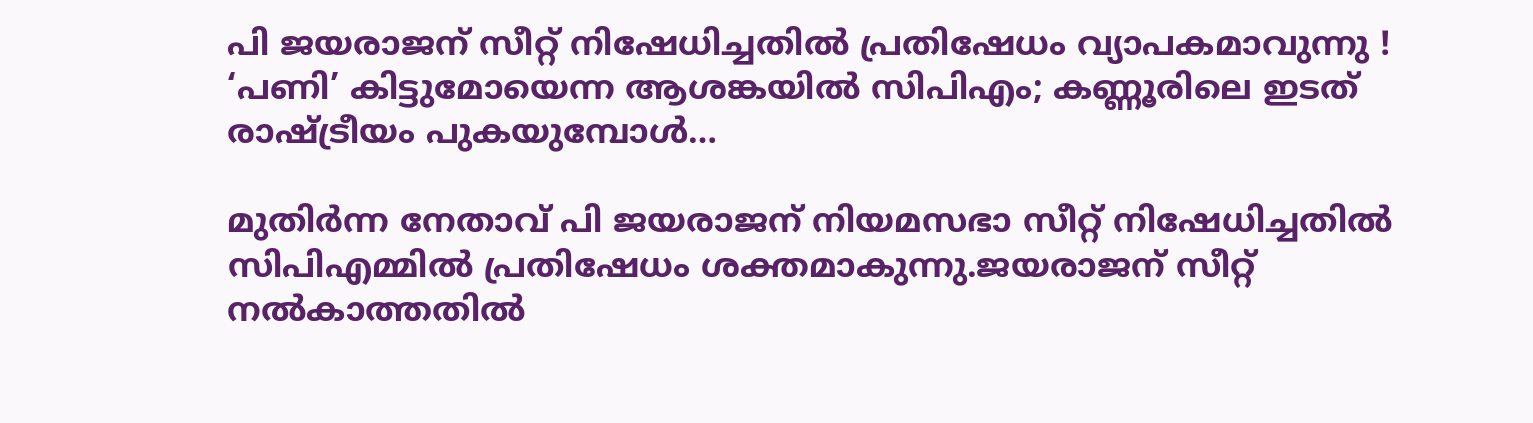പി ജയരാജന് സീറ്റ് നിഷേധിച്ചതില്‍ പ്രതിഷേധം വ്യാപകമാവുന്നു ! ‘പണി’ കിട്ടുമോയെന്ന ആശങ്കയില്‍ സിപിഎം; കണ്ണൂരിലെ ഇടത് രാഷ്ട്രീയം പുകയുമ്പോള്‍…

മുതിര്‍ന്ന നേതാവ് പി ജയരാജന് നിയമസഭാ സീറ്റ് നിഷേധിച്ചതില്‍ സിപിഎമ്മില്‍ പ്രതിഷേധം ശക്തമാകുന്നു.ജയരാജന് സീറ്റ് നല്‍കാത്തതില്‍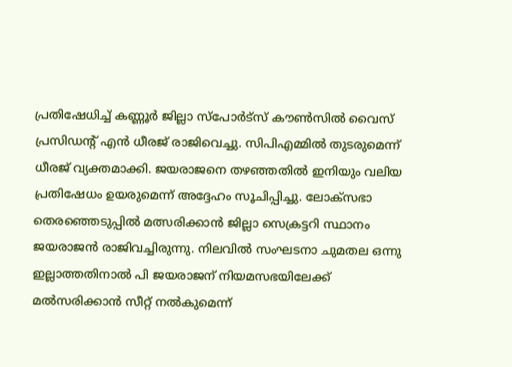പ്രതിഷേധിച്ച് കണ്ണൂര്‍ ജില്ലാ സ്പോര്‍ട്സ് കൗണ്‍സില്‍ വൈസ് പ്രസിഡന്റ് എന്‍ ധീരജ് രാജിവെച്ചു. സിപിഎമ്മില്‍ തുടരുമെന്ന് ധീരജ് വ്യക്തമാക്കി. ജയരാജനെ തഴഞ്ഞതില്‍ ഇനിയും വലിയ പ്രതിഷേധം ഉയരുമെന്ന് അദ്ദേഹം സൂചിപ്പിച്ചു. ലോക്‌സഭാ തെരഞ്ഞെടുപ്പില്‍ മത്സരിക്കാന്‍ ജില്ലാ സെക്രട്ടറി സ്ഥാനം ജയരാജന്‍ രാജിവച്ചിരുന്നു. നിലവില്‍ സംഘടനാ ചുമതല ഒന്നു ഇല്ലാത്തതിനാല്‍ പി ജയരാജന് നിയമസഭയിലേക്ക് മല്‍സരിക്കാന്‍ സീറ്റ് നല്‍കുമെന്ന്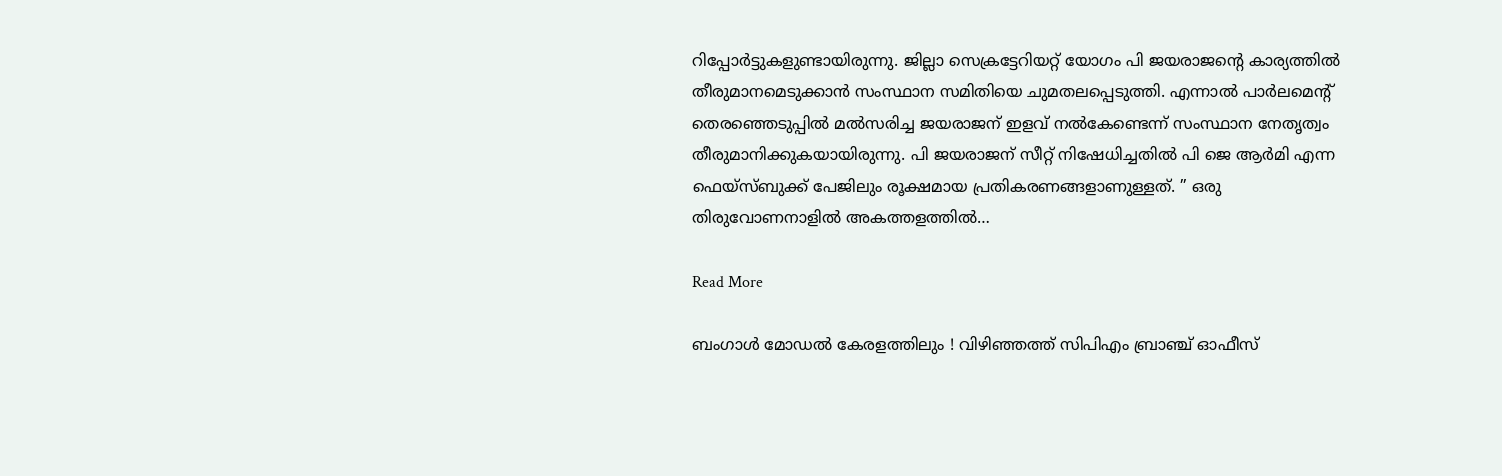റിപ്പോര്‍ട്ടുകളുണ്ടായിരുന്നു. ജില്ലാ സെക്രട്ടേറിയറ്റ് യോഗം പി ജയരാജന്റെ കാര്യത്തില്‍ തീരുമാനമെടുക്കാന്‍ സംസ്ഥാന സമിതിയെ ചുമതലപ്പെടുത്തി. എന്നാല്‍ പാര്‍ലമെന്റ് തെരഞ്ഞെടുപ്പില്‍ മല്‍സരിച്ച ജയരാജന് ഇളവ് നല്‍കേണ്ടെന്ന് സംസ്ഥാന നേതൃത്വം തീരുമാനിക്കുകയായിരുന്നു. പി ജയരാജന് സീറ്റ് നിഷേധിച്ചതില്‍ പി ജെ ആര്‍മി എന്ന ഫെയ്സ്ബുക്ക് പേജിലും രൂക്ഷമായ പ്രതികരണങ്ങളാണുള്ളത്. ” ഒരു തിരുവോണനാളില്‍ അകത്തളത്തില്‍…

Read More

ബംഗാള്‍ മോഡല്‍ കേരളത്തിലും ! വിഴിഞ്ഞത്ത് സിപിഎം ബ്രാഞ്ച് ഓഫീസ്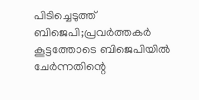പിടിച്ചെടുത്ത് ബിജെപി;പ്രവര്‍ത്തകര്‍ കൂട്ടത്തോടെ ബിജെപിയില്‍ ചേര്‍ന്നതിന്റെ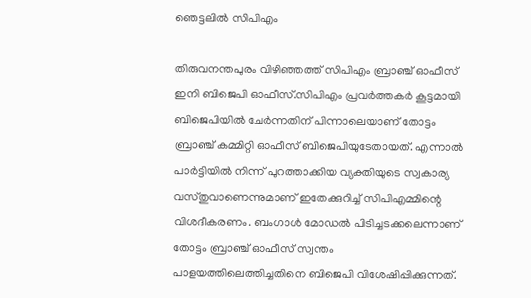ഞെട്ടലില്‍ സിപിഎം

തിരുവനന്തപുരം വിഴിഞ്ഞത്ത് സിപിഎം ബ്രാഞ്ച് ഓഫീസ് ഇനി ബിജെപി ഓഫീസ്.സിപിഎം പ്രവര്‍ത്തകര്‍ കൂട്ടമായി ബിജെപിയില്‍ ചേര്‍ന്നതിന് പിന്നാലെയാണ് തോട്ടം ബ്രാഞ്ച് കമ്മിറ്റി ഓഫീസ് ബിജെപിയുടേതായത്. എന്നാല്‍ പാര്‍ട്ടിയില്‍ നിന്ന് പുറത്താക്കിയ വ്യക്തിയുടെ സ്വകാര്യ വസ്തുവാണെന്നുമാണ് ഇതേക്കുറിച്ച് സിപിഎമ്മിന്റെ വിശദീകരണം. ബംഗാള്‍ മോഡല്‍ പിടിച്ചടക്കലെന്നാണ് തോട്ടം ബ്രാഞ്ച് ഓഫീസ് സ്വന്തം പാളയത്തിലെത്തിച്ചതിനെ ബിജെപി വിശേഷിപ്പിക്കുന്നത്.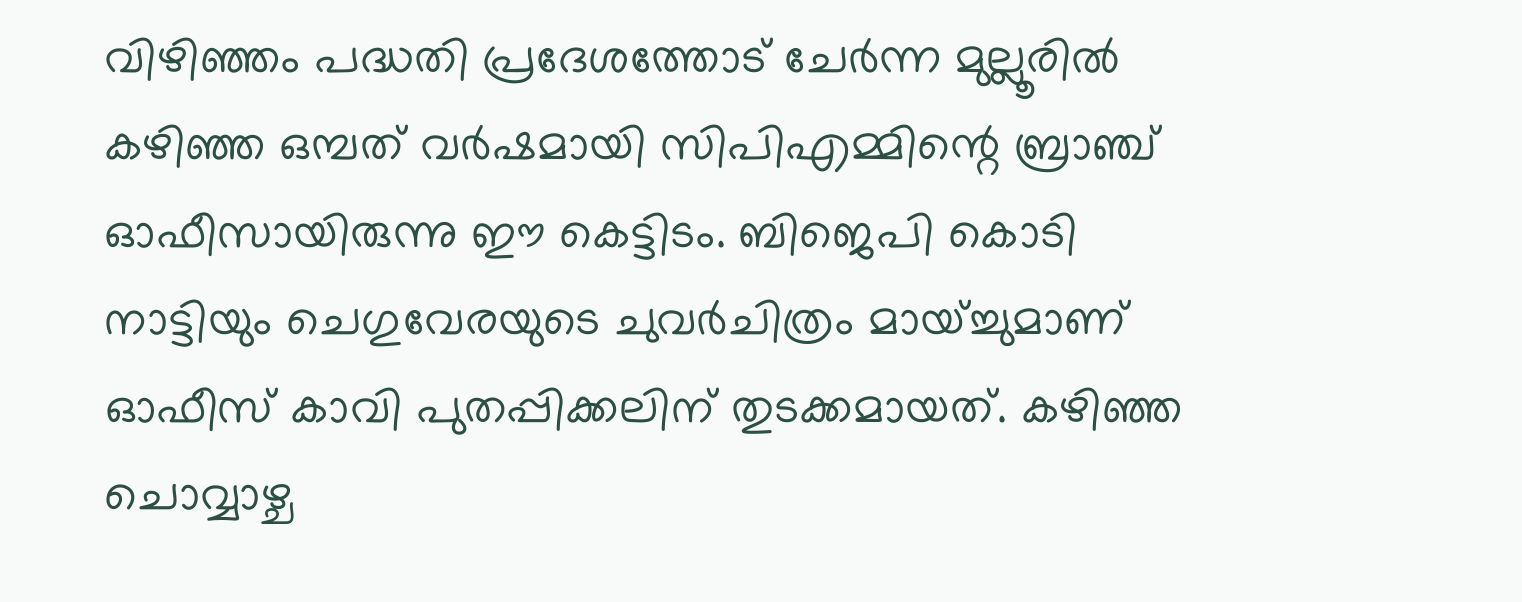വിഴിഞ്ഞം പദ്ധതി പ്രദേശത്തോട് ചേര്‍ന്ന മുല്ലൂരില്‍ കഴിഞ്ഞ ഒമ്പത് വര്‍ഷമായി സിപിഎമ്മിന്റെ ബ്രാഞ്ച് ഓഫീസായിരുന്നു ഈ കെട്ടിടം. ബിജെപി കൊടി നാട്ടിയും ചെഗുവേരയുടെ ചുവര്‍ചിത്രം മായ്ച്ചുമാണ് ഓഫീസ് കാവി പുതപ്പിക്കലിന് തുടക്കമായത്. കഴിഞ്ഞ ചൊവ്വാഴ്ച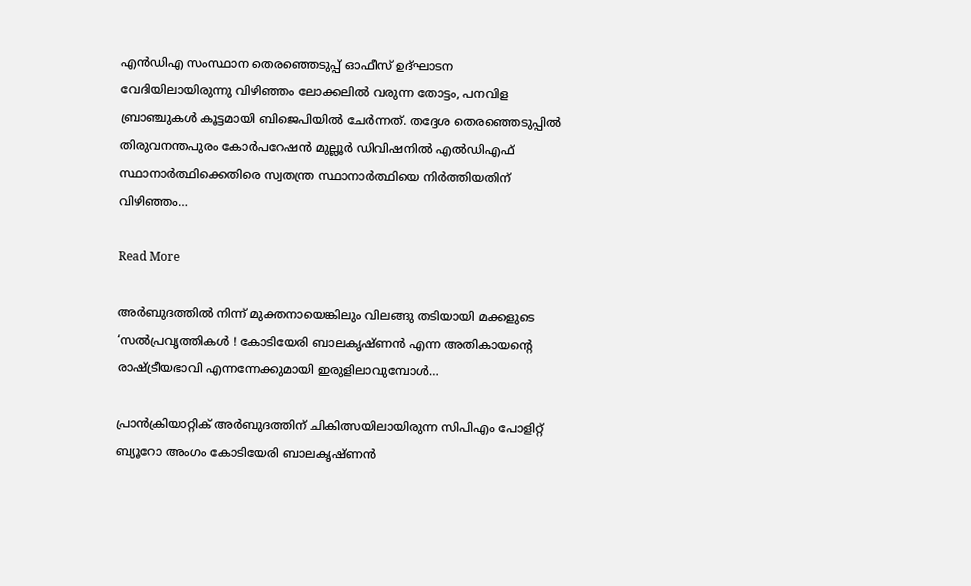എന്‍ഡിഎ സംസ്ഥാന തെരഞ്ഞെടുപ്പ് ഓഫീസ് ഉദ്ഘാടന വേദിയിലായിരുന്നു വിഴിഞ്ഞം ലോക്കലില്‍ വരുന്ന തോട്ടം, പനവിള ബ്രാഞ്ചുകള്‍ കൂട്ടമായി ബിജെപിയില്‍ ചേര്‍ന്നത്. തദ്ദേശ തെരഞ്ഞെടുപ്പില്‍ തിരുവനന്തപുരം കോര്‍പറേഷന്‍ മുല്ലൂര്‍ ഡിവിഷനില്‍ എല്‍ഡിഎഫ് സ്ഥാനാര്‍ത്ഥിക്കെതിരെ സ്വതന്ത്ര സ്ഥാനാര്‍ത്ഥിയെ നിര്‍ത്തിയതിന് വിഴിഞ്ഞം…

Read More

അര്‍ബുദത്തില്‍ നിന്ന് മുക്തനായെങ്കിലും വിലങ്ങു തടിയായി മക്കളുടെ ‘സല്‍പ്രവൃത്തികള്‍ ! കോടിയേരി ബാലകൃഷ്ണന്‍ എന്ന അതികായന്റെ രാഷ്ട്രീയഭാവി എന്നന്നേക്കുമായി ഇരുളിലാവുമ്പോള്‍…

പ്രാന്‍ക്രിയാറ്റിക് അര്‍ബുദത്തിന് ചികിത്സയിലായിരുന്ന സിപിഎം പോളിറ്റ് ബ്യൂറോ അംഗം കോടിയേരി ബാലകൃഷ്ണന്‍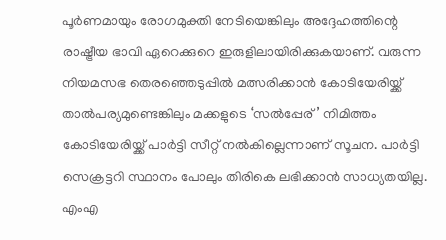പൂര്‍ണമായും രോഗമുക്തി നേടിയെങ്കിലും അദ്ദേഹത്തിന്റെ രാഷ്ട്രീയ ഭാവി ഏറെക്കുറെ ഇരുളിലായിരിക്കുകയാണ്. വരുന്ന നിയമസഭ തെരഞ്ഞെടുപ്പില്‍ മത്സരിക്കാന്‍ കോടിയേരിയ്ക്ക് താല്‍പര്യമുണ്ടെങ്കിലും മക്കളുടെ ‘സല്‍പ്പേര്’ നിമിത്തം കോടിയേരിയ്ക്ക് പാര്‍ട്ടി സീറ്റ് നല്‍കില്ലെന്നാണ് സൂചന. പാര്‍ട്ടി സെക്രട്ടറി സ്ഥാനം പോലും തിരികെ ലഭിക്കാന്‍ സാധ്യതയില്ല. എംഎ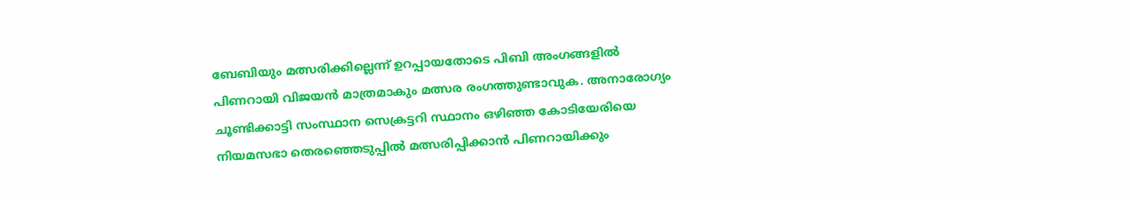ബേബിയും മത്സരിക്കില്ലെന്ന് ഉറപ്പായതോടെ പിബി അംഗങ്ങളില്‍ പിണറായി വിജയന്‍ മാത്രമാകും മത്സര രംഗത്തുണ്ടാവുക. അനാരോഗ്യം ചൂണ്ടിക്കാട്ടി സംസ്ഥാന സെക്രട്ടറി സ്ഥാനം ഒഴിഞ്ഞ കോടിയേരിയെ നിയമസഭാ തെരഞ്ഞെടുപ്പില്‍ മത്സരിപ്പിക്കാന്‍ പിണറായിക്കും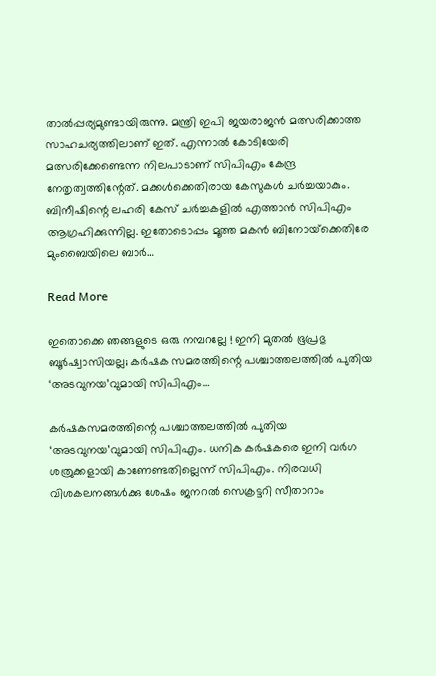താല്‍പ്പര്യമുണ്ടായിരുന്നു. മന്ത്രി ഇപി ജയരാജന്‍ മത്സരിക്കാത്ത സാഹചര്യത്തിലാണ് ഇത്. എന്നാല്‍ കോടിയേരി മത്സരിക്കേണ്ടെന്ന നിലപാടാണ് സിപിഎം കേന്ദ്ര നേതൃത്വത്തിന്റേത്. മക്കള്‍ക്കെതിരായ കേസുകള്‍ ചര്‍ച്ചയാകും. ബിനീഷിന്റെ ലഹരി കേസ് ചര്‍ച്ചകളില്‍ എത്താന്‍ സിപിഎം ആഗ്രഹിക്കുന്നില്ല. ഇതോടൊപ്പം മൂത്ത മകന്‍ ബിനോയ്‌ക്കെതിരേ മുംബൈയിലെ ബാര്‍…

Read More

ഇതൊക്കെ ഞങ്ങളുടെ ഒരു നമ്പറല്ലേ ! ഇനി മുതല്‍ ഭൂപ്രഭു ബൂര്‍ഷ്വാസിയല്ല; കര്‍ഷക സമരത്തിന്റെ പശ്ചാത്തലത്തില്‍ പുതിയ ‘അടവുനയ’വുമായി സിപിഎം…

കര്‍ഷകസമരത്തിന്റെ പശ്ചാത്തലത്തില്‍ പുതിയ ‘അടവുനയ’വുമായി സിപിഎം. ധനിക കര്‍ഷകരെ ഇനി വര്‍ഗ ശത്രുക്കളായി കാണേണ്ടതില്ലെന്ന് സിപിഎം. നിരവധി വിശകലനങ്ങള്‍ക്കു ശേഷം ജനറല്‍ സെക്രട്ടറി സീതാറാം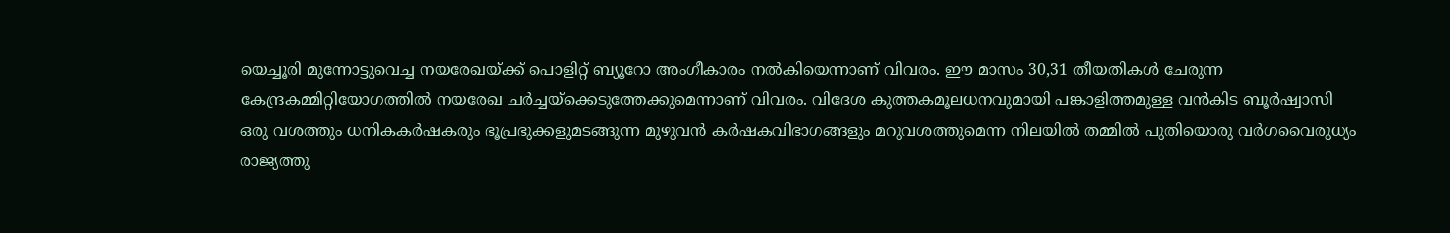യെച്ചൂരി മുന്നോട്ടുവെച്ച നയരേഖയ്ക്ക് പൊളിറ്റ് ബ്യൂറോ അംഗീകാരം നല്‍കിയെന്നാണ് വിവരം. ഈ മാസം 30,31 തീയതികള്‍ ചേരുന്ന കേന്ദ്രകമ്മിറ്റിയോഗത്തില്‍ നയരേഖ ചര്‍ച്ചയ്‌ക്കെടുത്തേക്കുമെന്നാണ് വിവരം. വിദേശ കുത്തകമൂലധനവുമായി പങ്കാളിത്തമുള്ള വന്‍കിട ബൂര്‍ഷ്വാസി ഒരു വശത്തും ധനികകര്‍ഷകരും ഭൂപ്രഭുക്കളുമടങ്ങുന്ന മുഴുവന്‍ കര്‍ഷകവിഭാഗങ്ങളും മറുവശത്തുമെന്ന നിലയില്‍ തമ്മില്‍ പുതിയൊരു വര്‍ഗവൈരുധ്യം രാജ്യത്തു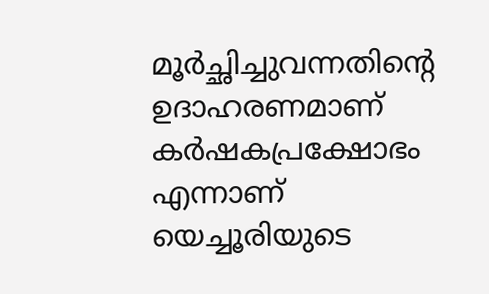മൂര്‍ച്ഛിച്ചുവന്നതിന്റെ ഉദാഹരണമാണ് കര്‍ഷകപ്രക്ഷോഭം എന്നാണ് യെച്ചൂരിയുടെ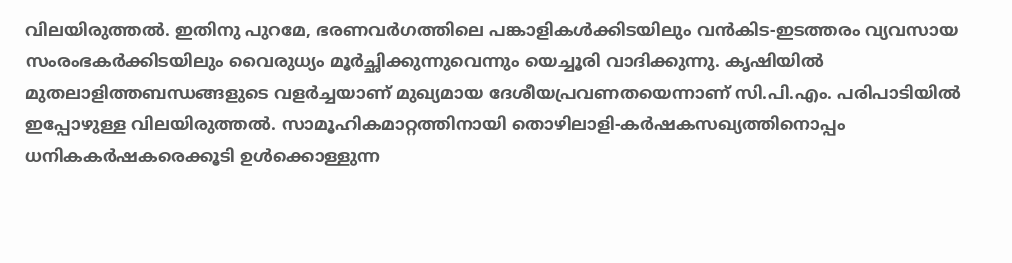വിലയിരുത്തല്‍. ഇതിനു പുറമേ, ഭരണവര്‍ഗത്തിലെ പങ്കാളികള്‍ക്കിടയിലും വന്‍കിട-ഇടത്തരം വ്യവസായ സംരംഭകര്‍ക്കിടയിലും വൈരുധ്യം മൂര്‍ച്ഛിക്കുന്നുവെന്നും യെച്ചൂരി വാദിക്കുന്നു. കൃഷിയില്‍ മുതലാളിത്തബന്ധങ്ങളുടെ വളര്‍ച്ചയാണ് മുഖ്യമായ ദേശീയപ്രവണതയെന്നാണ് സി.പി.എം. പരിപാടിയില്‍ ഇപ്പോഴുള്ള വിലയിരുത്തല്‍. സാമൂഹികമാറ്റത്തിനായി തൊഴിലാളി-കര്‍ഷകസഖ്യത്തിനൊപ്പം ധനികകര്‍ഷകരെക്കൂടി ഉള്‍ക്കൊള്ളുന്ന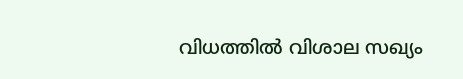വിധത്തില്‍ വിശാല സഖ്യം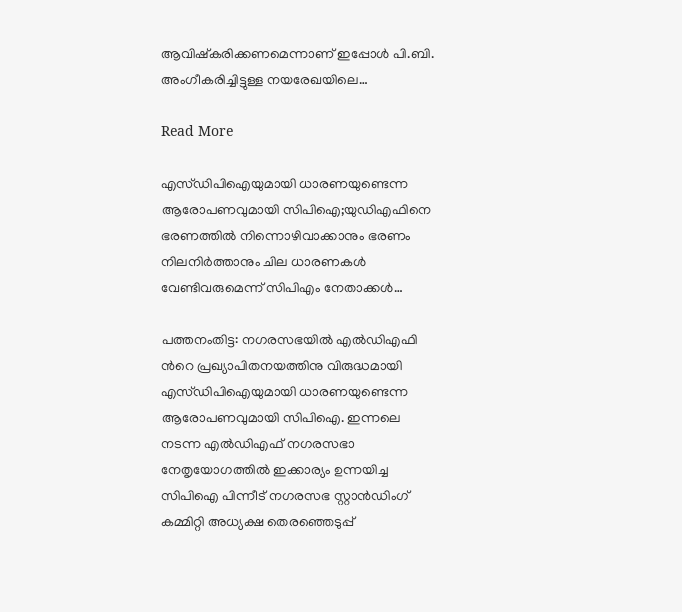ആവിഷ്‌കരിക്കണമെന്നാണ് ഇപ്പോള്‍ പി.ബി. അംഗീകരിച്ചിട്ടുള്ള നയരേഖയിലെ…

Read More

എസ്ഡിപിഐയുമായി ധാരണയുണ്ടെന്ന ആരോപണവുമായി സിപിഐ;യുഡിഎഫിനെ ഭരണത്തില്‍ നിന്നൊഴിവാക്കാനും ഭരണം നിലനിര്‍ത്താനും ചില ധാരണകള്‍ വേണ്ടിവരുമെന്ന് സിപിഎം നേതാക്കള്‍…

പത്തനംതിട്ട: നഗരസഭയില്‍ എല്‍ഡിഎഫി ന്‍റെ പ്രഖ്യാപിതനയത്തിനു വിരുദ്ധമായി എസ്ഡിപിഐയുമായി ധാരണയുണ്ടെന്ന ആരോപണവുമായി സിപിഐ. ഇന്നലെ നടന്ന എല്‍ഡിഎഫ് നഗരസഭാ നേതൃയോഗത്തില്‍ ഇക്കാര്യം ഉന്നയിച്ച സിപിഐ പിന്നീട് നഗരസഭ സ്റ്റാന്‍ഡിംഗ് കമ്മിറ്റി അധ്യക്ഷ തെരഞ്ഞെടുപ്പ്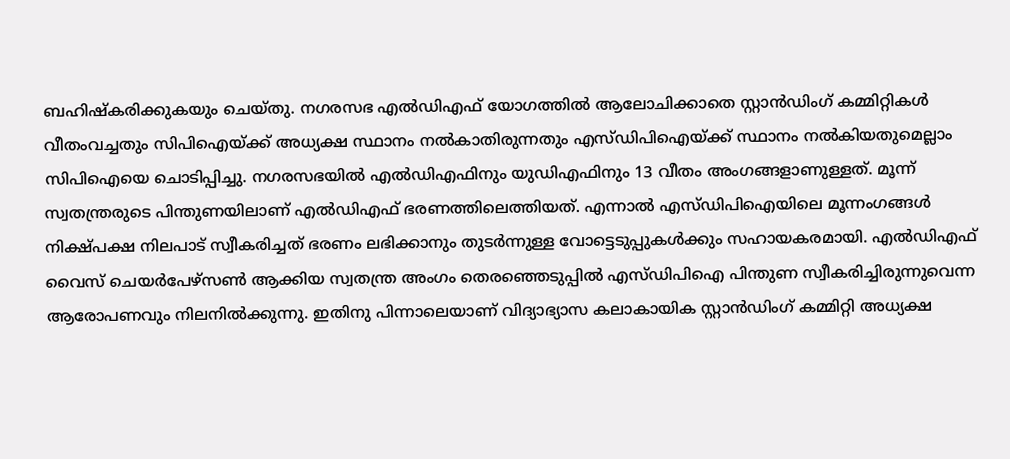ബഹിഷ്‌കരിക്കുകയും ചെയ്തു. നഗരസഭ എല്‍ഡിഎഫ് യോഗത്തില്‍ ആലോചിക്കാതെ സ്റ്റാന്‍ഡിംഗ് കമ്മിറ്റികള്‍ വീതംവച്ചതും സിപിഐയ്ക്ക് അധ്യക്ഷ സ്ഥാനം നല്‍കാതിരുന്നതും എസ്ഡിപിഐയ്ക്ക് സ്ഥാനം നല്‍കിയതുമെല്ലാം സിപിഐയെ ചൊടിപ്പിച്ചു. നഗരസഭയില്‍ എല്‍ഡിഎഫിനും യുഡിഎഫിനും 13 വീതം അംഗങ്ങളാണുള്ളത്. മൂന്ന് സ്വതന്ത്രരുടെ പിന്തുണയിലാണ് എല്‍ഡിഎഫ് ഭരണത്തിലെത്തിയത്. എന്നാല്‍ എസ്ഡിപിഐയിലെ മൂന്നംഗങ്ങള്‍ നിക്ഷ്പക്ഷ നിലപാട് സ്വീകരിച്ചത് ഭരണം ലഭിക്കാനും തുടര്‍ന്നുള്ള വോട്ടെടുപ്പുകള്‍ക്കും സഹായകരമായി. എല്‍ഡിഎഫ് വൈസ് ചെയര്‍പേഴ്‌സണ്‍ ആക്കിയ സ്വതന്ത്ര അംഗം തെരഞ്ഞെടുപ്പില്‍ എസ്ഡിപിഐ പിന്തുണ സ്വീകരിച്ചിരുന്നുവെന്ന ആരോപണവും നിലനില്‍ക്കുന്നു. ഇതിനു പിന്നാലെയാണ് വിദ്യാഭ്യാസ കലാകായിക സ്റ്റാന്‍ഡിംഗ് കമ്മിറ്റി അധ്യക്ഷ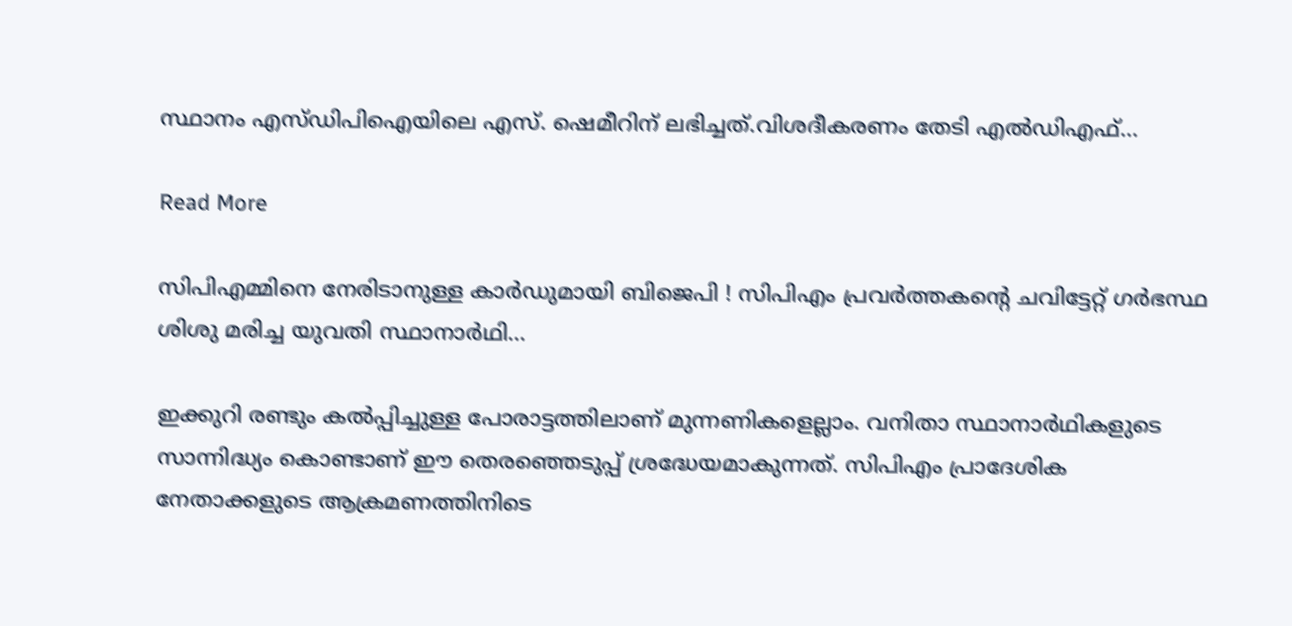സ്ഥാനം എസ്ഡിപിഐയിലെ എസ്. ഷെമീറിന് ലഭിച്ചത്.വിശദീകരണം തേടി എല്‍ഡിഎഫ്…

Read More

സിപിഎമ്മിനെ നേരിടാനുള്ള കാര്‍ഡുമായി ബിജെപി ! സിപിഎം പ്രവര്‍ത്തകന്റെ ചവിട്ടേറ്റ് ഗര്‍ഭസ്ഥ ശിശു മരിച്ച യുവതി സ്ഥാനാര്‍ഥി…

ഇക്കുറി രണ്ടും കല്‍പ്പിച്ചുള്ള പോരാട്ടത്തിലാണ് മുന്നണികളെല്ലാം. വനിതാ സ്ഥാനാര്‍ഥികളുടെ സാന്നിദ്ധ്യം കൊണ്ടാണ് ഈ തെരഞ്ഞെടുപ്പ് ശ്രദ്ധേയമാകുന്നത്. സിപിഎം പ്രാദേശിക നേതാക്കളുടെ ആക്രമണത്തിനിടെ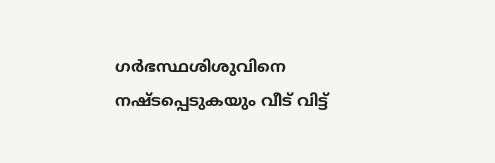ഗര്‍ഭസ്ഥശിശുവിനെ നഷ്ടപ്പെടുകയും വീട് വിട്ട്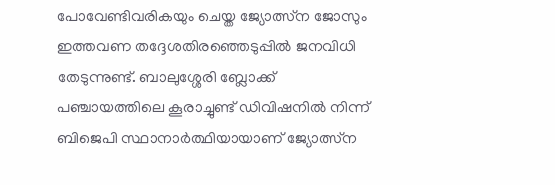പോവേണ്ടിവരികയും ചെയ്ത ജ്യോത്സ്‌ന ജോസും ഇത്തവണ തദ്ദേശതിരഞ്ഞെടുപ്പില്‍ ജനവിധി തേടുന്നുണ്ട്. ബാലുശ്ശേരി ബ്ലോക്ക് പഞ്ചായത്തിലെ കൂരാച്ചുണ്ട് ഡിവിഷനില്‍ നിന്ന് ബിജെപി സ്ഥാനാര്‍ത്ഥിയായാണ് ജ്യോത്സ്‌ന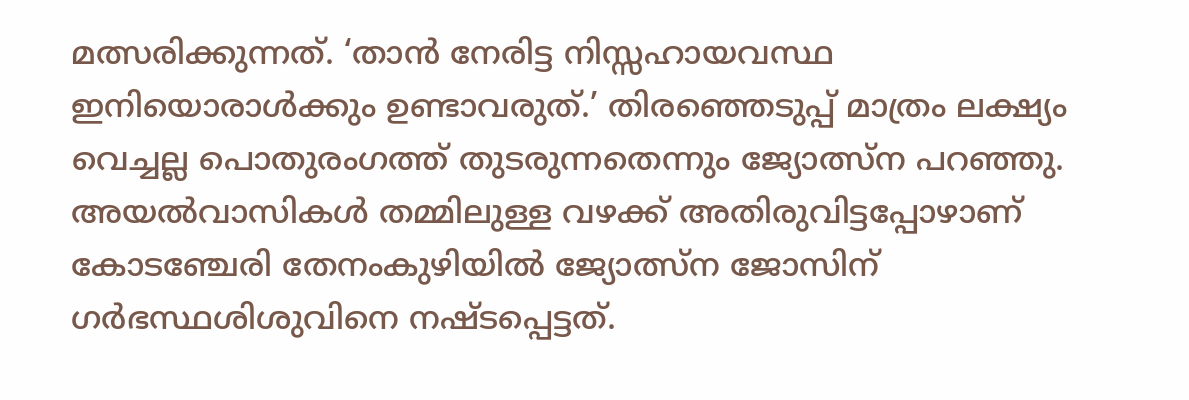മത്സരിക്കുന്നത്. ‘താന്‍ നേരിട്ട നിസ്സഹായവസ്ഥ ഇനിയൊരാള്‍ക്കും ഉണ്ടാവരുത്.’ തിരഞ്ഞെടുപ്പ് മാത്രം ലക്ഷ്യം വെച്ചല്ല പൊതുരംഗത്ത് തുടരുന്നതെന്നും ജ്യോത്സ്‌ന പറഞ്ഞു. അയല്‍വാസികള്‍ തമ്മിലുള്ള വഴക്ക് അതിരുവിട്ടപ്പോഴാണ് കോടഞ്ചേരി തേനംകുഴിയില്‍ ജ്യോത്സ്‌ന ജോസിന് ഗര്‍ഭസ്ഥശിശുവിനെ നഷ്ടപ്പെട്ടത്.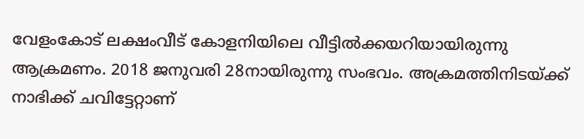വേളംകോട് ലക്ഷംവീട് കോളനിയിലെ വീട്ടില്‍ക്കയറിയായിരുന്നു ആക്രമണം. 2018 ജനുവരി 28നായിരുന്നു സംഭവം. അക്രമത്തിനിടയ്ക്ക് നാഭിക്ക് ചവിട്ടേറ്റാണ്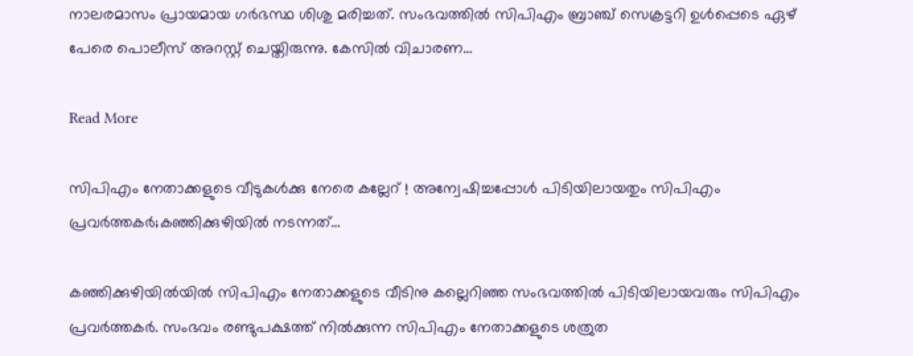നാലരമാസം പ്രായമായ ഗര്‍ഭസ്ഥ ശിശു മരിച്ചത്. സംഭവത്തില്‍ സിപിഎം ബ്രാഞ്ച് സെക്രട്ടറി ഉള്‍പ്പെടെ ഏഴ് പേരെ പൊലീസ് അറസ്റ്റ് ചെയ്തിരുന്നു. കേസില്‍ വിചാരണ…

Read More

സിപിഎം നേതാക്കളുടെ വീടുകള്‍ക്കു നേരെ കല്ലേറ് ! അന്വേഷിച്ചപ്പോള്‍ പിടിയിലായതും സിപിഎം പ്രവര്‍ത്തകര്‍;കഞ്ഞിക്കുഴിയില്‍ നടന്നത്…

കഞ്ഞിക്കുഴിയില്‍യില്‍ സിപിഎം നേതാക്കളുടെ വീടിനു കല്ലെറിഞ്ഞ സംഭവത്തില്‍ പിടിയിലായവരും സിപിഎം പ്രവര്‍ത്തകര്‍. സംഭവം രണ്ടുപക്ഷത്ത് നില്‍ക്കുന്ന സിപിഎം നേതാക്കളുടെ ശത്രുത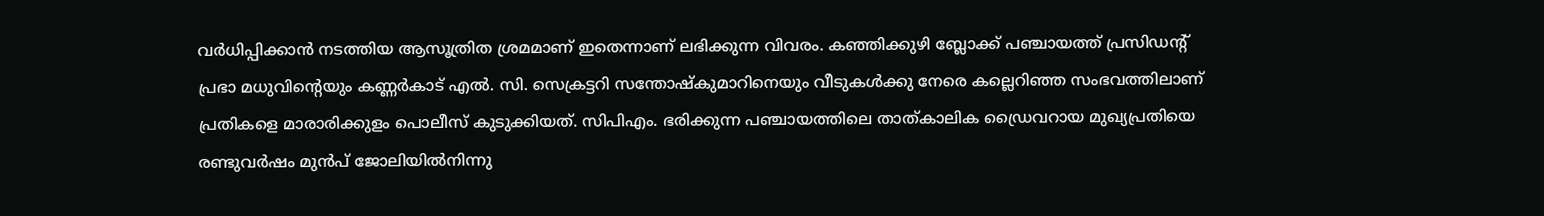വര്‍ധിപ്പിക്കാന്‍ നടത്തിയ ആസൂത്രിത ശ്രമമാണ് ഇതെന്നാണ് ലഭിക്കുന്ന വിവരം. കഞ്ഞിക്കുഴി ബ്ലോക്ക് പഞ്ചായത്ത് പ്രസിഡന്റ് പ്രഭാ മധുവിന്റെയും കണ്ണര്‍കാട് എല്‍. സി. സെക്രട്ടറി സന്തോഷ്‌കുമാറിനെയും വീടുകള്‍ക്കു നേരെ കല്ലെറിഞ്ഞ സംഭവത്തിലാണ് പ്രതികളെ മാരാരിക്കുളം പൊലീസ് കുടുക്കിയത്. സിപിഎം. ഭരിക്കുന്ന പഞ്ചായത്തിലെ താത്കാലിക ഡ്രൈവറായ മുഖ്യപ്രതിയെ രണ്ടുവര്‍ഷം മുന്‍പ് ജോലിയില്‍നിന്നു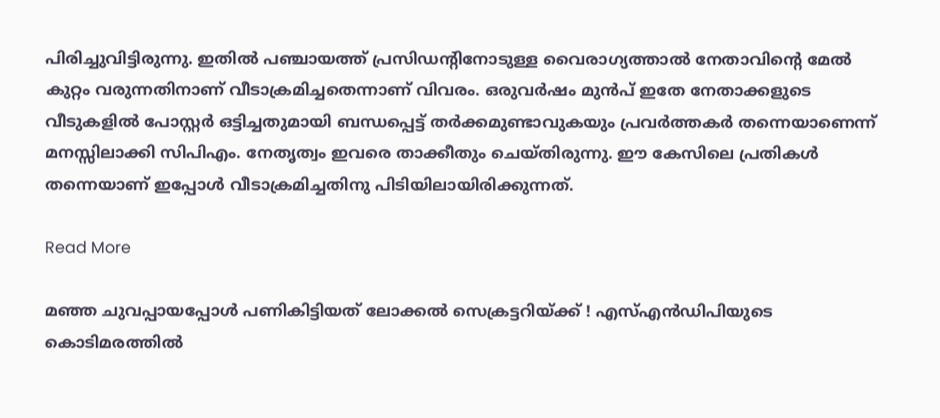പിരിച്ചുവിട്ടിരുന്നു. ഇതില്‍ പഞ്ചായത്ത് പ്രസിഡന്റിനോടുള്ള വൈരാഗ്യത്താല്‍ നേതാവിന്റെ മേല്‍ കുറ്റം വരുന്നതിനാണ് വീടാക്രമിച്ചതെന്നാണ് വിവരം. ഒരുവര്‍ഷം മുന്‍പ് ഇതേ നേതാക്കളുടെ വീടുകളില്‍ പോസ്റ്റര്‍ ഒട്ടിച്ചതുമായി ബന്ധപ്പെട്ട് തര്‍ക്കമുണ്ടാവുകയും പ്രവര്‍ത്തകര്‍ തന്നെയാണെന്ന് മനസ്സിലാക്കി സിപിഎം. നേതൃത്വം ഇവരെ താക്കീതും ചെയ്തിരുന്നു. ഈ കേസിലെ പ്രതികള്‍ തന്നെയാണ് ഇപ്പോള്‍ വീടാക്രമിച്ചതിനു പിടിയിലായിരിക്കുന്നത്.

Read More

മഞ്ഞ ചുവപ്പായപ്പോള്‍ പണികിട്ടിയത് ലോക്കല്‍ സെക്രട്ടറിയ്ക്ക് ! എസ്എന്‍ഡിപിയുടെ കൊടിമരത്തില്‍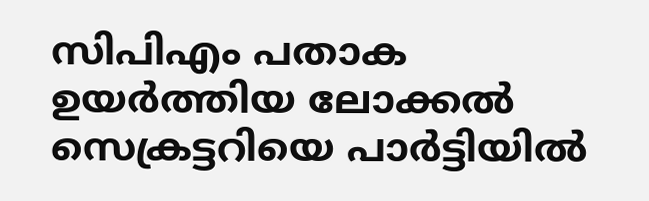സിപിഎം പതാക ഉയര്‍ത്തിയ ലോക്കല്‍ സെക്രട്ടറിയെ പാര്‍ട്ടിയില്‍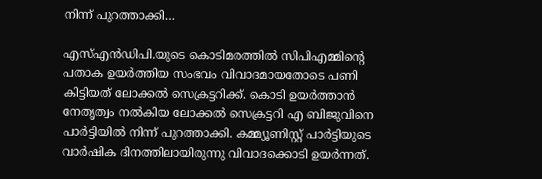നിന്ന് പുറത്താക്കി…

എസ്എന്‍ഡിപി.യുടെ കൊടിമരത്തില്‍ സിപിഎമ്മിന്റെ പതാക ഉയര്‍ത്തിയ സംഭവം വിവാദമായതോടെ പണി കിട്ടിയത് ലോക്കല്‍ സെക്രട്ടറിക്ക്. കൊടി ഉയര്‍ത്താന്‍ നേതൃത്വം നല്‍കിയ ലോക്കല്‍ സെക്രട്ടറി എ ബിജുവിനെ പാര്‍ട്ടിയില്‍ നിന്ന് പുറത്താക്കി. കമ്മ്യൂണിസ്റ്റ് പാര്‍ട്ടിയുടെ വാര്‍ഷിക ദിനത്തിലായിരുന്നു വിവാദക്കൊടി ഉയര്‍ന്നത്.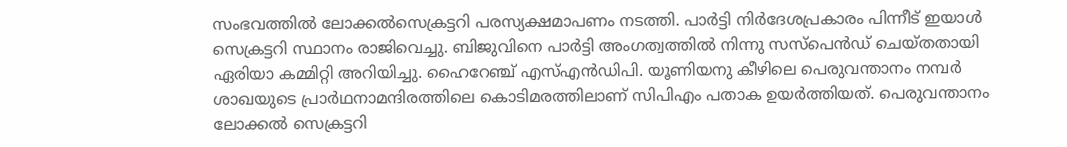സംഭവത്തില്‍ ലോക്കല്‍സെക്രട്ടറി പരസ്യക്ഷമാപണം നടത്തി. പാര്‍ട്ടി നിര്‍ദേശപ്രകാരം പിന്നീട് ഇയാള്‍ സെക്രട്ടറി സ്ഥാനം രാജിവെച്ചു. ബിജുവിനെ പാര്‍ട്ടി അംഗത്വത്തില്‍ നിന്നു സസ്പെന്‍ഡ് ചെയ്തതായി ഏരിയാ കമ്മിറ്റി അറിയിച്ചു. ഹൈറേഞ്ച് എസ്എന്‍ഡിപി. യൂണിയനു കീഴിലെ പെരുവന്താനം നമ്പര്‍ ശാഖയുടെ പ്രാര്‍ഥനാമന്ദിരത്തിലെ കൊടിമരത്തിലാണ് സിപിഎം പതാക ഉയര്‍ത്തിയത്. പെരുവന്താനം ലോക്കല്‍ സെക്രട്ടറി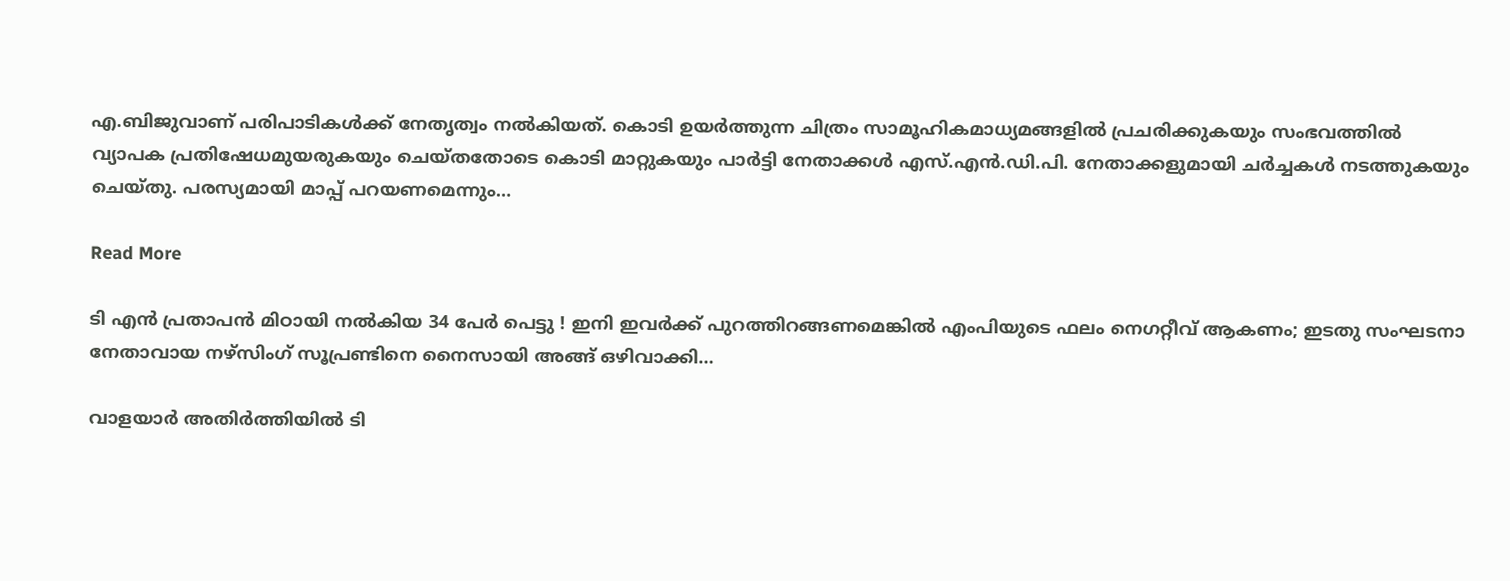എ.ബിജുവാണ് പരിപാടികള്‍ക്ക് നേതൃത്വം നല്‍കിയത്. കൊടി ഉയര്‍ത്തുന്ന ചിത്രം സാമൂഹികമാധ്യമങ്ങളില്‍ പ്രചരിക്കുകയും സംഭവത്തില്‍ വ്യാപക പ്രതിഷേധമുയരുകയും ചെയ്തതോടെ കൊടി മാറ്റുകയും പാര്‍ട്ടി നേതാക്കള്‍ എസ്.എന്‍.ഡി.പി. നേതാക്കളുമായി ചര്‍ച്ചകള്‍ നടത്തുകയും ചെയ്തു. പരസ്യമായി മാപ്പ് പറയണമെന്നും…

Read More

ടി എന്‍ പ്രതാപന്‍ മിഠായി നല്‍കിയ 34 പേര്‍ പെട്ടു ! ഇനി ഇവര്‍ക്ക് പുറത്തിറങ്ങണമെങ്കില്‍ എംപിയുടെ ഫലം നെഗറ്റീവ് ആകണം; ഇടതു സംഘടനാ നേതാവായ നഴ്‌സിംഗ് സൂപ്രണ്ടിനെ നൈസായി അങ്ങ് ഒഴിവാക്കി…

വാളയാര്‍ അതിര്‍ത്തിയില്‍ ടി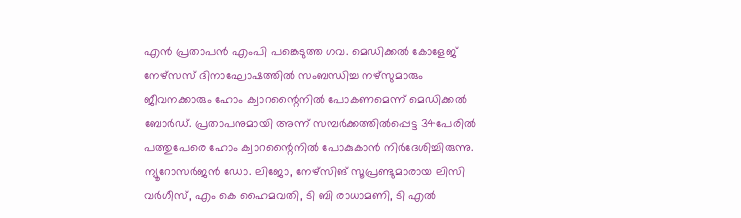എന്‍ പ്രതാപന്‍ എംപി പങ്കെടുത്ത ഗവ. മെഡിക്കല്‍ കോളേജ് നേഴ്‌സസ് ദിനാഘോഷത്തില്‍ സംബന്ധിച്ച നഴ്‌സുമാരും ജീവനക്കാരും ഹോം ക്വാറന്റൈനില്‍ പോകണമെന്ന് മെഡിക്കല്‍ ബോര്‍ഡ്. പ്രതാപനുമായി അന്ന് സമ്പര്‍ക്കത്തില്‍പ്പെട്ട 34പേരില്‍ പത്തുപേരെ ഹോം ക്വാറന്റൈനില്‍ പോകുകാന്‍ നിര്‍ദേശിച്ചിരുന്നു. ന്യൂറോസര്‍ജന്‍ ഡോ. ലിജോ, നേഴ്‌സിങ് സൂപ്രണ്ടുമാരായ ലിസി വര്‍ഗീസ്, എം കെ ഹൈമവതി, ടി ബി രാധാമണി, ടി എല്‍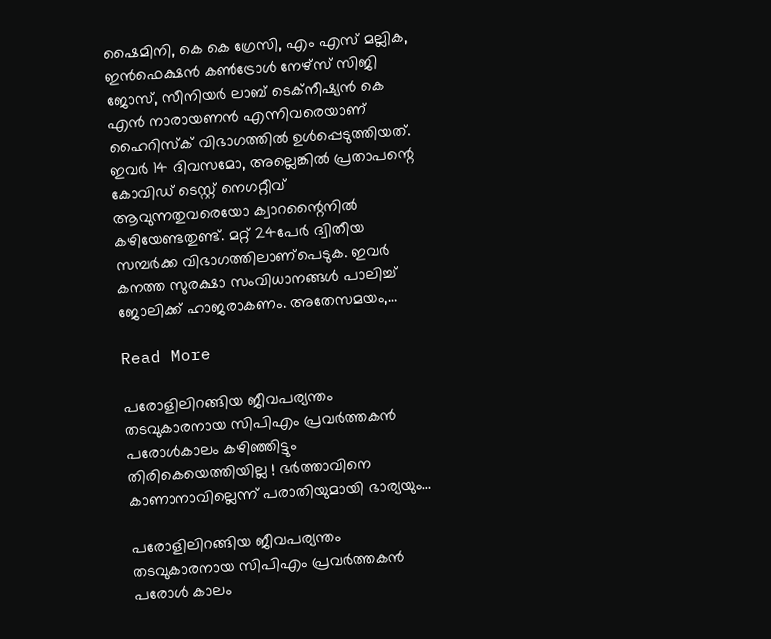ഷൈമിനി, കെ കെ ഗ്രേസി, എം എസ് മല്ലിക, ഇന്‍ഫെക്ഷന്‍ കണ്‍ട്രോള്‍ നേഴ്‌സ് സിജി ജോസ്, സീനിയര്‍ ലാബ് ടെക്‌നീഷ്യന്‍ കെ എന്‍ നാരായണന്‍ എന്നിവരെയാണ് ഹൈറിസ്‌ക് വിഭാഗത്തില്‍ ഉള്‍പ്പെടുത്തിയത്. ഇവര്‍ 14 ദിവസമോ, അല്ലെങ്കില്‍ പ്രതാപന്റെ കോവിഡ് ടെസ്റ്റ് നെഗറ്റീവ് ആവുന്നതുവരെയോ ക്വാറന്റൈനില്‍ കഴിയേണ്ടതുണ്ട്. മറ്റ് 24പേര്‍ ദ്വിതീയ സമ്പര്‍ക്ക വിഭാഗത്തിലാണ്‌പെടുക. ഇവര്‍ കനത്ത സുരക്ഷാ സംവിധാനങ്ങള്‍ പാലിച്ച് ജോലിക്ക് ഹാജരാകണം. അതേസമയം,…

Read More

പരോളിലിറങ്ങിയ ജീവപര്യന്തം തടവുകാരനായ സിപിഎം പ്രവര്‍ത്തകന്‍ പരോള്‍കാലം കഴിഞ്ഞിട്ടും തിരികെയെത്തിയില്ല ! ഭര്‍ത്താവിനെ കാണാനാവില്ലെന്ന് പരാതിയുമായി ഭാര്യയും…

പരോളിലിറങ്ങിയ ജീവപര്യന്തം തടവുകാരനായ സിപിഎം പ്രവര്‍ത്തകന്‍ പരോള്‍ കാലം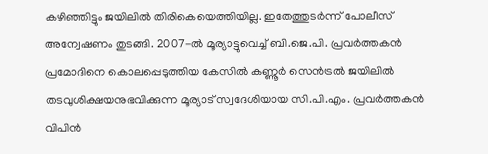കഴിഞ്ഞിട്ടും ജയിലില്‍ തിരികെയെത്തിയില്ല. ഇതേത്തുടര്‍ന്ന് പോലീസ് അന്വേഷണം തുടങ്ങി. 2007-ല്‍ മൂര്യാട്ടുവെച്ച് ബി.ജെ.പി. പ്രവര്‍ത്തകന്‍ പ്രമോദിനെ കൊലപ്പെടുത്തിയ കേസില്‍ കണ്ണൂര്‍ സെന്‍ട്രല്‍ ജയിലില്‍ തടവുശിക്ഷയനുഭവിക്കുന്ന മൂര്യാട് സ്വദേശിയായ സി.പി.എം. പ്രവര്‍ത്തകന്‍ വിപിന്‍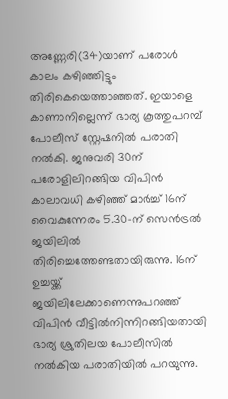അണ്ണേരി(34)യാണ് പരോള്‍ കാലം കഴിഞ്ഞിട്ടും തിരികെയെത്താഞ്ഞത്. ഇയാളെ കാണാനില്ലെന്ന് ഭാര്യ കൂത്തുപറമ്പ് പോലീസ് സ്റ്റേഷനില്‍ പരാതി നല്‍കി. ജനുവരി 30ന് പരോളിലിറങ്ങിയ വിപിന്‍ കാലാവധി കഴിഞ്ഞ് മാര്‍ച്ച് 16ന് വൈകുന്നേരം 5.30-ന് സെന്‍ട്രല്‍ ജയിലില്‍ തിരിച്ചെത്തേണ്ടതായിരുന്നു. 16ന് ഉച്ചയ്ക്ക് ജയിലിലേക്കാണെന്നുപറഞ്ഞ് വിപിന്‍ വീട്ടില്‍നിന്നിറങ്ങിയതായി ഭാര്യ ശ്രുതിലയ പോലീസില്‍ നല്‍കിയ പരാതിയില്‍ പറയുന്നു.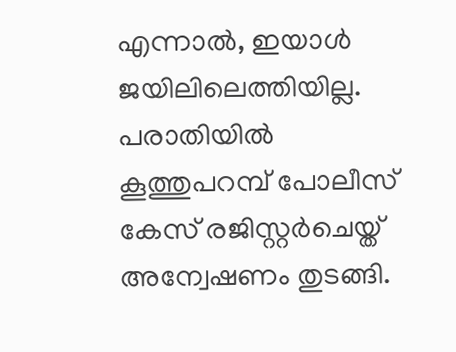എന്നാല്‍, ഇയാള്‍ ജയിലിലെത്തിയില്ല. പരാതിയില്‍ കൂത്തുപറമ്പ് പോലീസ് കേസ് രജിസ്റ്റര്‍ചെയ്ത് അന്വേഷണം തുടങ്ങി.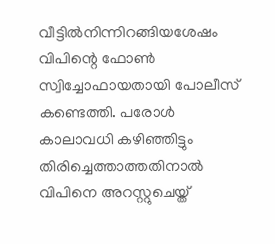വീട്ടില്‍നിന്നിറങ്ങിയശേഷം വിപിന്റെ ഫോണ്‍ സ്വിച്ചോഫായതായി പോലീസ് കണ്ടെത്തി. പരോള്‍ കാലാവധി കഴിഞ്ഞിട്ടും തിരിച്ചെത്താത്തതിനാല്‍ വിപിനെ അറസ്റ്റുചെയ്ത്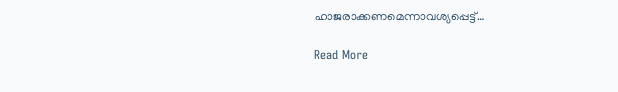ഹാജരാക്കണമെന്നാവശ്യപ്പെട്ട്…

Read More